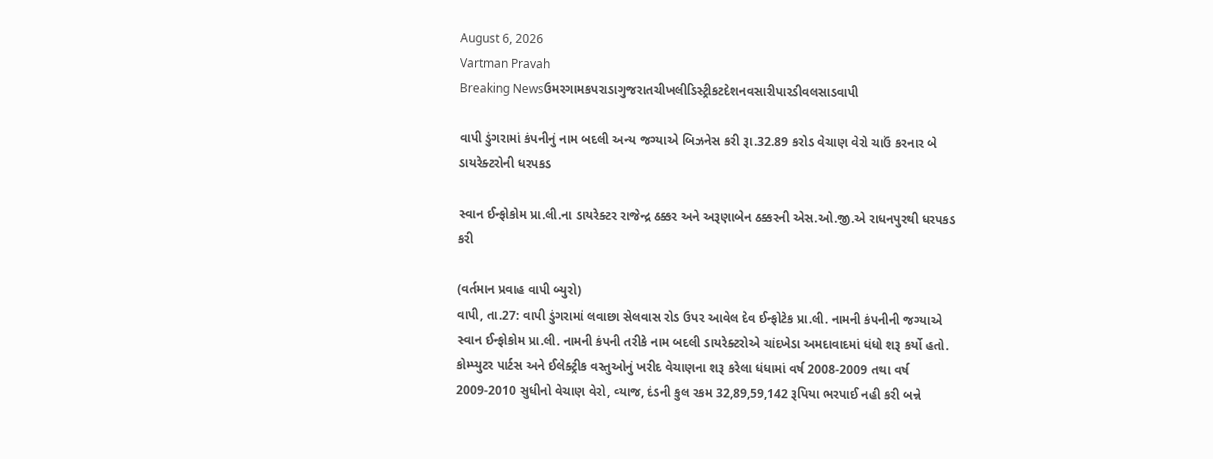August 6, 2026
Vartman Pravah
Breaking Newsઉમરગામકપરાડાગુજરાતચીખલીડિસ્ટ્રીકટદેશનવસારીપારડીવલસાડવાપી

વાપી ડુંગરામાં કંપનીનું નામ બદલી અન્‍ય જગ્‍યાએ બિઝનેસ કરી રૂા.32.89 કરોડ વેચાણ વેરો ચાઉં કરનાર બે ડાયરેક્‍ટરોની ધરપકડ

સ્‍વાન ઈન્‍ફોકોમ પ્રા.લી.ના ડાયરેક્‍ટર રાજેન્‍દ્ર ઠક્કર અને અરૂણાબેન ઠક્કરની એસ.ઓ.જી.એ રાધનપુરથી ધરપકડ કરી

(વર્તમાન પ્રવાહ વાપી બ્‍યુરો)
વાપી, તા.27: વાપી ડુંગરામાં લવાછા સેલવાસ રોડ ઉપર આવેલ દેવ ઈન્‍ફોટેક પ્રા.લી. નામની કંપનીની જગ્‍યાએ સ્‍વાન ઈન્‍ફોકોમ પ્રા.લી. નામની કંપની તરીકે નામ બદલી ડાયરેક્‍ટરોએ ચાંદખેડા અમદાવાદમાં ધંધો શરૂ કર્યો હતો. કોમ્‍પ્‍યુટર પાર્ટસ અને ઈલેક્‍ટ્રીક વસ્‍તુઓનું ખરીદ વેચાણના શરૂ કરેલા ધંધામાં વર્ષ 2008-2009 તથા વર્ષ 2009-2010 સુધીનો વેચાણ વેરો, વ્‍યાજ, દંડની કુલ રકમ 32,89,59,142 રૂપિયા ભરપાઈ નહી કરી બન્ને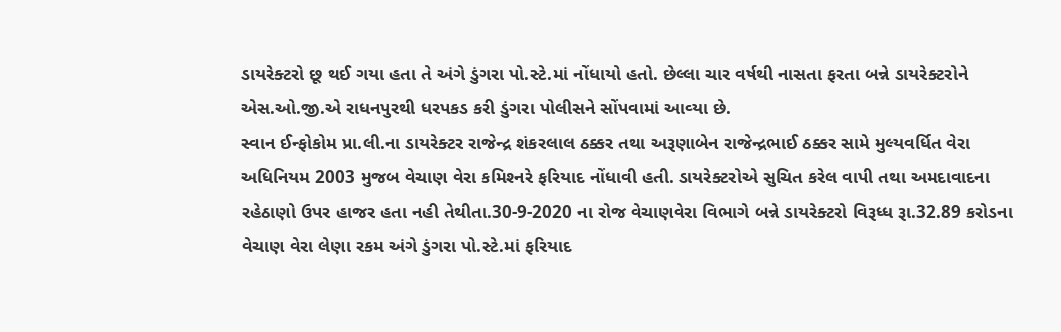ડાયરેક્‍ટરો છૂ થઈ ગયા હતા તે અંગે ડુંગરા પો.સ્‍ટે.માં નોંધાયો હતો. છેલ્લા ચાર વર્ષથી નાસતા ફરતા બન્ને ડાયરેક્‍ટરોને એસ.ઓ.જી.એ રાધનપુરથી ધરપકડ કરી ડુંગરા પોલીસને સોંપવામાં આવ્‍યા છે.
સ્‍વાન ઈન્‍ફોકોમ પ્રા.લી.ના ડાયરેક્‍ટર રાજેન્‍દ્ર શંકરલાલ ઠક્કર તથા અરૂણાબેન રાજેન્‍દ્રભાઈ ઠક્કર સામે મુલ્‍યવર્ધિત વેરા અધિનિયમ 2003 મુજબ વેચાણ વેરા કમિશ્‍નરે ફરિયાદ નોંધાવી હતી. ડાયરેક્‍ટરોએ સુચિત કરેલ વાપી તથા અમદાવાદના રહેઠાણો ઉપર હાજર હતા નહી તેથીતા.30-9-2020 ના રોજ વેચાણવેરા વિભાગે બન્ને ડાયરેક્‍ટરો વિરૂધ્‍ધ રૂા.32.89 કરોડના વેચાણ વેરા લેણા રકમ અંગે ડુંગરા પો.સ્‍ટે.માં ફરિયાદ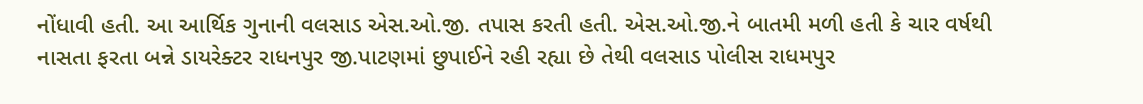નોંધાવી હતી. આ આર્થિક ગુનાની વલસાડ એસ.ઓ.જી. તપાસ કરતી હતી. એસ.ઓ.જી.ને બાતમી મળી હતી કે ચાર વર્ષથી નાસતા ફરતા બન્ને ડાયરેક્‍ટર રાધનપુર જી.પાટણમાં છુપાઈને રહી રહ્યા છે તેથી વલસાડ પોલીસ રાધમપુર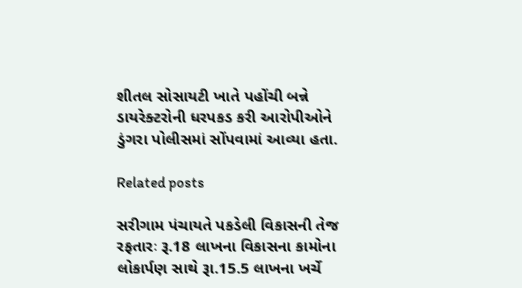શીતલ સોસાયટી ખાતે પહોંચી બન્ને ડાયરેક્‍ટરોની ધરપકડ કરી આરોપીઓને ડુંગરા પોલીસમાં સોંપવામાં આવ્‍યા હતા.

Related posts

સરીગામ પંચાયતે પકડેલી વિકાસની તેજ રફતારઃ રૂ.18 લાખના વિકાસના કામોના લોકાર્પણ સાથે રૂા.15.5 લાખના ખર્ચે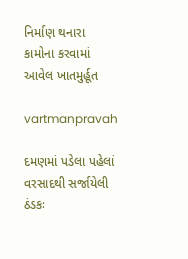નિર્માણ થનારા કામોના કરવામાં આવેલ ખાતમુર્હૂત

vartmanpravah

દમણમાં પડેલા પહેલાં વરસાદથી સર્જાયેલી ઠંડકઃ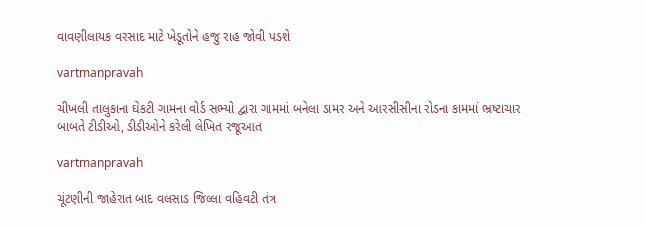વાવણીલાયક વરસાદ માટે ખેડૂતોને હજુ રાહ જોવી પડશે

vartmanpravah

ચીખલી તાલુકાના ઘેકટી ગામના વોર્ડ સભ્‍યો દ્વારા ગામમાં બનેલા ડામર અને આરસીસીના રોડના કામમાં ભ્રષ્ટાચાર બાબતે ટીડીઓ, ડીડીઓને કરેલી લેખિત રજૂઆત

vartmanpravah

ચૂંટણીની જાહેરાત બાદ વલસાડ જિલ્લા વહિવટી તંત્ર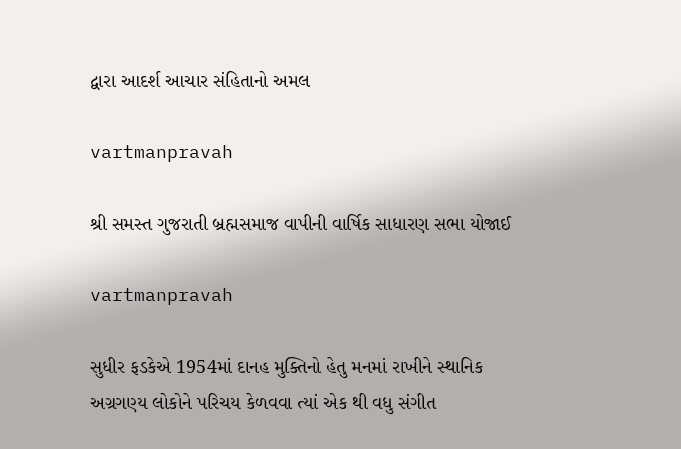દ્વારા આદર્શ આચાર સંહિતાનો અમલ

vartmanpravah

શ્રી સમસ્‍ત ગુજરાતી બ્રહ્મસમાજ વાપીની વાર્ષિક સાધારણ સભા યોજાઈ

vartmanpravah

સુધીર ફડકેએ 1954માં દાનહ મુક્‍તિનો હેતુ મનમાં રાખીને સ્‍થાનિક અગ્રગણ્‍ય લોકોને પરિચય કેળવવા ત્‍યાં એક થી વધુ સંગીત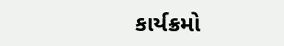કાર્યક્રમો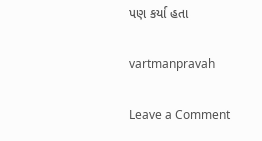પણ કર્યા હતા

vartmanpravah

Leave a Comment